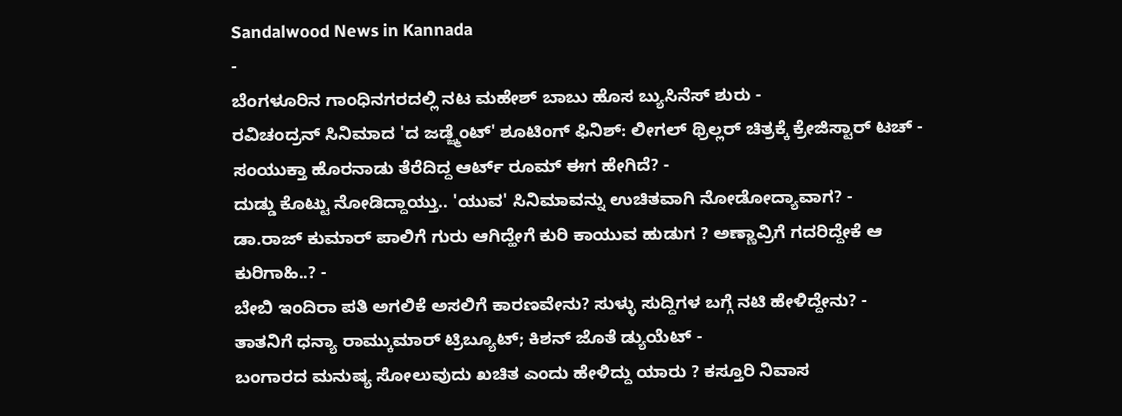Sandalwood News in Kannada
-
ಬೆಂಗಳೂರಿನ ಗಾಂಧಿನಗರದಲ್ಲಿ ನಟ ಮಹೇಶ್ ಬಾಬು ಹೊಸ ಬ್ಯುಸಿನೆಸ್ ಶುರು -
ರವಿಚಂದ್ರನ್ ಸಿನಿಮಾದ 'ದ ಜಡ್ಜ್ಮೆಂಟ್' ಶೂಟಿಂಗ್ ಫಿನಿಶ್: ಲೀಗಲ್ ಥ್ರಿಲ್ಲರ್ ಚಿತ್ರಕ್ಕೆ ಕ್ರೇಜಿಸ್ಟಾರ್ ಟಚ್ -
ಸಂಯುಕ್ತಾ ಹೊರನಾಡು ತೆರೆದಿದ್ದ ಆರ್ಟ್ ರೂಮ್ ಈಗ ಹೇಗಿದೆ? -
ದುಡ್ಡು ಕೊಟ್ಟು ನೋಡಿದ್ದಾಯ್ತು.. 'ಯುವ' ಸಿನಿಮಾವನ್ನು ಉಚಿತವಾಗಿ ನೋಡೋದ್ಯಾವಾಗ? -
ಡಾ.ರಾಜ್ ಕುಮಾರ್ ಪಾಲಿಗೆ ಗುರು ಆಗಿದ್ಹೇಗೆ ಕುರಿ ಕಾಯುವ ಹುಡುಗ ? ಅಣ್ಣಾವ್ರಿಗೆ ಗದರಿದ್ದೇಕೆ ಆ ಕುರಿಗಾಹಿ..? -
ಬೇಬಿ ಇಂದಿರಾ ಪತಿ ಅಗಲಿಕೆ ಅಸಲಿಗೆ ಕಾರಣವೇನು? ಸುಳ್ಳು ಸುದ್ದಿಗಳ ಬಗ್ಗೆ ನಟಿ ಹೇಳಿದ್ದೇನು? -
ತಾತನಿಗೆ ಧನ್ಯಾ ರಾಮ್ಕುಮಾರ್ ಟ್ರಿಬ್ಯೂಟ್; ಕಿಶನ್ ಜೊತೆ ಡ್ಯುಯೆಟ್ -
ಬಂಗಾರದ ಮನುಷ್ಯ ಸೋಲುವುದು ಖಚಿತ ಎಂದು ಹೇಳಿದ್ದು ಯಾರು ? ಕಸ್ತೂರಿ ನಿವಾಸ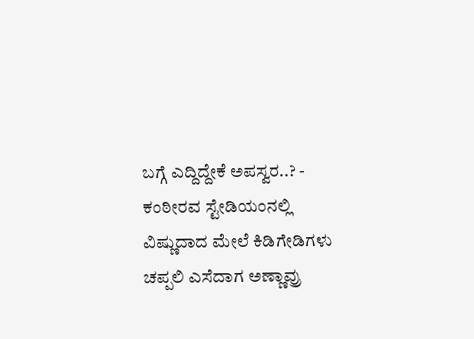ಬಗ್ಗೆ ಎದ್ದಿದ್ದೇಕೆ ಅಪಸ್ವರ..? -
ಕಂಠೀರವ ಸ್ಟೇಡಿಯಂನಲ್ಲಿ ವಿಷ್ಣುದಾದ ಮೇಲೆ ಕಿಡಿಗೇಡಿಗಳು ಚಪ್ಪಲಿ ಎಸೆದಾಗ ಅಣ್ಣಾವ್ರು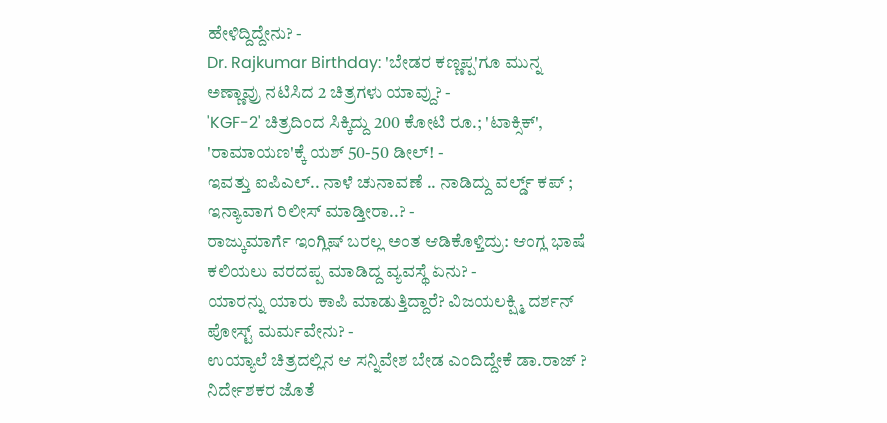ಹೇಳಿದ್ದಿದ್ದೇನು? -
Dr. Rajkumar Birthday: 'ಬೇಡರ ಕಣ್ಣಪ್ಪ'ಗೂ ಮುನ್ನ ಅಣ್ಣಾವ್ರು ನಟಿಸಿದ 2 ಚಿತ್ರಗಳು ಯಾವ್ದು? -
'KGF-2' ಚಿತ್ರದಿಂದ ಸಿಕ್ಕಿದ್ದು 200 ಕೋಟಿ ರೂ.; 'ಟಾಕ್ಸಿಕ್', 'ರಾಮಾಯಣ'ಕ್ಕೆ ಯಶ್ 50-50 ಡೀಲ್! -
ಇವತ್ತು ಐಪಿಎಲ್.. ನಾಳೆ ಚುನಾವಣೆ .. ನಾಡಿದ್ದು ವರ್ಲ್ಡ್ ಕಪ್ ; ಇನ್ಯಾವಾಗ ರಿಲೀಸ್ ಮಾಡ್ತೀರಾ..? -
ರಾಜ್ಕುಮಾರ್ಗೆ ಇಂಗ್ಲಿಷ್ ಬರಲ್ಲ ಅಂತ ಆಡಿಕೊಳ್ತಿದ್ರು: ಆಂಗ್ಲ ಭಾಷೆ ಕಲಿಯಲು ವರದಪ್ಪ ಮಾಡಿದ್ದ ವ್ಯವಸ್ಥೆ ಏನು? -
ಯಾರನ್ನು ಯಾರು ಕಾಪಿ ಮಾಡುತ್ತಿದ್ದಾರೆ? ವಿಜಯಲಕ್ಷ್ಮಿ ದರ್ಶನ್ ಪೋಸ್ಟ್ ಮರ್ಮವೇನು? -
ಉಯ್ಯಾಲೆ ಚಿತ್ರದಲ್ಲಿನ ಆ ಸನ್ನಿವೇಶ ಬೇಡ ಎಂದಿದ್ದೇಕೆ ಡಾ.ರಾಜ್ ? ನಿರ್ದೇಶಕರ ಜೊತೆ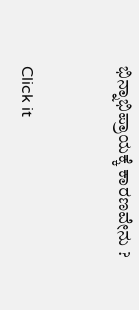ಭಿನ್ನಾಭಿಪ್ರಾಯಕ್ಕೆ ಕಾರಣವೇನು ?


Click it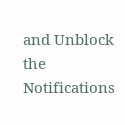and Unblock the Notifications